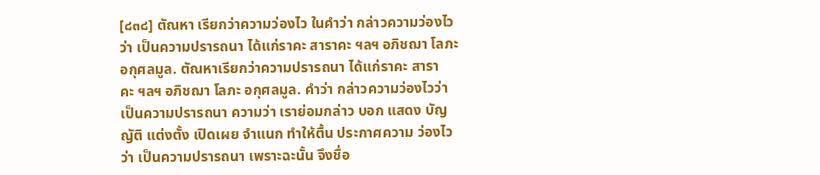[๘๓๘] ตัณหา เรียกว่าความว่องไว ในคำว่า กล่าวความว่องไวว่า เป็นความปรารถนา ได้แก่ราคะ สาราคะ ฯลฯ อภิชฌา โลภะ อกุศลมูล. ตัณหาเรียกว่าความปรารถนา ได้แก่ราคะ สาราคะ ฯลฯ อภิชฌา โลภะ อกุศลมูล. คำว่า กล่าวความว่องไวว่า เป็นความปรารถนา ความว่า เราย่อมกล่าว บอก แสดง บัญญัติ แต่งตั้ง เปิดเผย จำแนก ทำให้ตื้น ประกาศความ ว่องไวว่า เป็นความปรารถนา เพราะฉะนั้น จึงชื่อ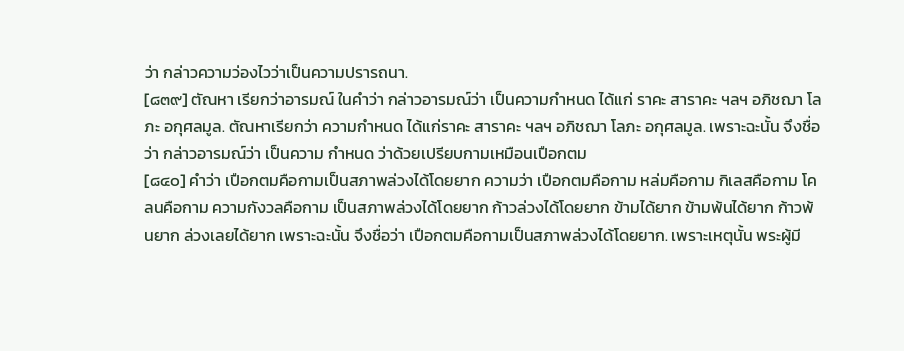ว่า กล่าวความว่องไวว่าเป็นความปรารถนา.
[๘๓๙] ตัณหา เรียกว่าอารมณ์ ในคำว่า กล่าวอารมณ์ว่า เป็นความกำหนด ได้แก่ ราคะ สาราคะ ฯลฯ อภิชฌา โลภะ อกุศลมูล. ตัณหาเรียกว่า ความกำหนด ได้แก่ราคะ สาราคะ ฯลฯ อภิชฌา โลภะ อกุศลมูล. เพราะฉะนั้น จึงชื่อว่า กล่าวอารมณ์ว่า เป็นความ กำหนด ว่าด้วยเปรียบกามเหมือนเปือกตม
[๘๔๐] คำว่า เปือกตมคือกามเป็นสภาพล่วงได้โดยยาก ความว่า เปือกตมคือกาม หล่มคือกาม กิเลสคือกาม โคลนคือกาม ความกังวลคือกาม เป็นสภาพล่วงได้โดยยาก ก้าวล่วงได้โดยยาก ข้ามได้ยาก ข้ามพ้นได้ยาก ก้าวพ้นยาก ล่วงเลยได้ยาก เพราะฉะนั้น จึงชื่อว่า เปือกตมคือกามเป็นสภาพล่วงได้โดยยาก. เพราะเหตุนั้น พระผู้มี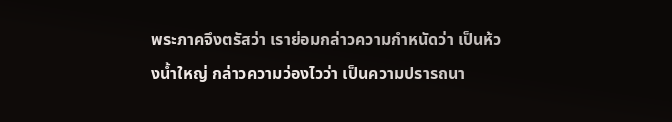พระภาคจึงตรัสว่า เราย่อมกล่าวความกำหนัดว่า เป็นห้วงน้ำใหญ่ กล่าวความว่องไวว่า เป็นความปรารถนา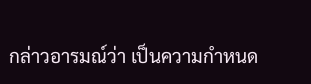กล่าวอารมณ์ว่า เป็นความกำหนด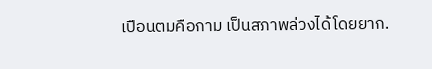เปือนตมคือกาม เป็นสภาพล่วงได้โดยยาก.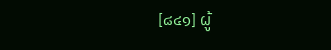[๘๔๑] ผู้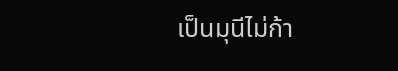เป็นมุนีไม่ก้า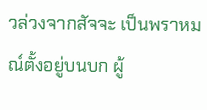วล่วงจากสัจจะ เป็นพราหมณ์ตั้งอยู่บนบก ผู้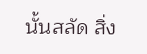นั้นสลัด สิ่ง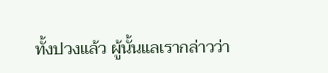ทั้งปวงแล้ว ผู้นั้นแลเรากล่าวว่า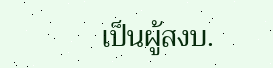เป็นผู้สงบ.